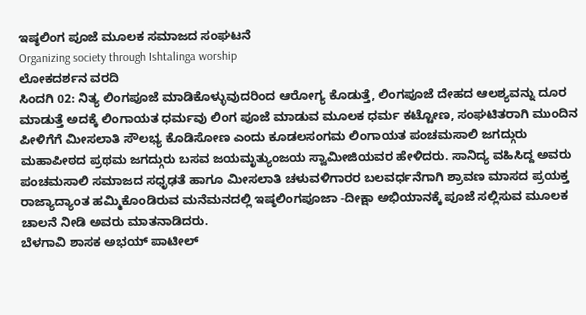ಇಷ್ಠಲಿಂಗ ಪೂಜೆ ಮೂಲಕ ಸಮಾಜದ ಸಂಘಟನೆ
Organizing society through Ishtalinga worship
ಲೋಕದರ್ಶನ ವರದಿ
ಸಿಂದಗಿ 02: ನಿತ್ಯ ಲಿಂಗಪೂಜೆ ಮಾಡಿಕೊಳ್ಳುವುದರಿಂದ ಆರೋಗ್ಯ ಕೊಡುತ್ತೆ, ಲಿಂಗಪೂಜೆ ದೇಹದ ಆಲಶ್ಯವನ್ನು ದೂರ ಮಾಡುತ್ತೆ ಅದಕ್ಕೆ ಲಿಂಗಾಯತ ಧರ್ಮವು ಲಿಂಗ ಪೂಜೆ ಮಾಡುವ ಮೂಲಕ ಧರ್ಮ ಕಟ್ಟೋಣ, ಸಂಘಟಿತರಾಗಿ ಮುಂದಿನ ಪೀಳಿಗೆಗೆ ಮೀಸಲಾತಿ ಸೌಲಭ್ಯ ಕೊಡಿಸೋಣ ಎಂದು ಕೂಡಲಸಂಗಮ ಲಿಂಗಾಯತ ಪಂಚಮಸಾಲಿ ಜಗದ್ಗುರು ಮಹಾಪೀಠದ ಪ್ರಥಮ ಜಗದ್ಗುರು ಬಸವ ಜಯಮೃತ್ಯುಂಜಯ ಸ್ವಾಮೀಜಿಯವರ ಹೇಳಿದರು. ಸಾನಿದ್ಯ ವಹಿಸಿದ್ದ ಅವರು ಪಂಚಮಸಾಲಿ ಸಮಾಜದ ಸಧೃಢತೆ ಹಾಗೂ ಮೀಸಲಾತಿ ಚಳುವಳಿಗಾರರ ಬಲವರ್ಧನೆಗಾಗಿ ಶ್ರಾವಣ ಮಾಸದ ಪ್ರಯಕ್ತ ರಾಜ್ಯಾದ್ಯಾಂತ ಹಮ್ಮಿಕೊಂಡಿರುವ ಮನೆಮನದಲ್ಲಿ ಇಷ್ಠಲಿಂಗಪೂಜಾ -ದೀಕ್ಷಾ ಅಭಿಯಾನಕ್ಕೆ ಪೂಜೆ ಸಲ್ಲಿಸುವ ಮೂಲಕ ಚಾಲನೆ ನೀಡಿ ಅವರು ಮಾತನಾಡಿದರು.
ಬೆಳಗಾವಿ ಶಾಸಕ ಅಭಯ್ ಪಾಟೀಲ್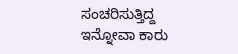ಸಂಚರಿಸುತ್ತಿದ್ದ ಇನ್ನೋವಾ ಕಾರು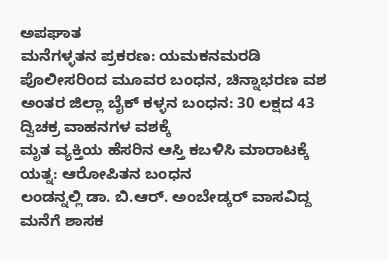ಅಪಘಾತ
ಮನೆಗಳ್ಳತನ ಪ್ರಕರಣ: ಯಮಕನಮರಡಿ ಪೊಲೀಸರಿಂದ ಮೂವರ ಬಂಧನ, ಚಿನ್ನಾಭರಣ ವಶ
ಅಂತರ ಜಿಲ್ಲಾ ಬೈಕ್ ಕಳ್ಳನ ಬಂಧನ: 30 ಲಕ್ಷದ 43 ದ್ವಿಚಕ್ರ ವಾಹನಗಳ ವಶಕ್ಕೆ
ಮೃತ ವ್ಯಕ್ತಿಯ ಹೆಸರಿನ ಆಸ್ತಿ ಕಬಳಿಸಿ ಮಾರಾಟಕ್ಕೆ ಯತ್ನ: ಆರೋಪಿತನ ಬಂಧನ
ಲಂಡನ್ನಲ್ಲಿ ಡಾ. ಬಿ.ಆರ್. ಅಂಬೇಡ್ಕರ್ ವಾಸವಿದ್ದ ಮನೆಗೆ ಶಾಸಕ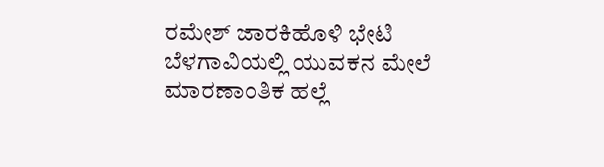ರಮೇಶ್ ಜಾರಕಿಹೊಳಿ ಭೇಟಿ
ಬೆಳಗಾವಿಯಲ್ಲಿ ಯುವಕನ ಮೇಲೆ ಮಾರಣಾಂತಿಕ ಹಲ್ಲೆ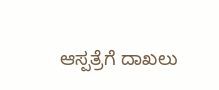ಆಸ್ಪತ್ರೆಗೆ ದಾಖಲು